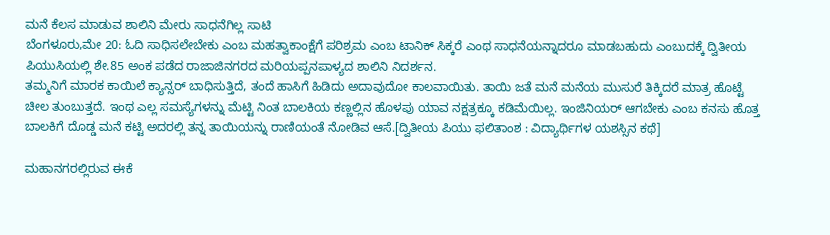ಮನೆ ಕೆಲಸ ಮಾಡುವ ಶಾಲಿನಿ ಮೇರು ಸಾಧನೆಗಿಲ್ಲ ಸಾಟಿ
ಬೆಂಗಳೂರು,ಮೇ 20: ಓದಿ ಸಾಧಿಸಲೇಬೇಕು ಎಂಬ ಮಹತ್ವಾಕಾಂಕ್ಷೆಗೆ ಪರಿಶ್ರಮ ಎಂಬ ಟಾನಿಕ್ ಸಿಕ್ಕರೆ ಎಂಥ ಸಾಧನೆಯನ್ನಾದರೂ ಮಾಡಬಹುದು ಎಂಬುದಕ್ಕೆ ದ್ವಿತೀಯ ಪಿಯುಸಿಯಲ್ಲಿ ಶೇ.85 ಅಂಕ ಪಡೆದ ರಾಜಾಜಿನಗರದ ಮರಿಯಪ್ಪನಪಾಳ್ಯದ ಶಾಲಿನಿ ನಿದರ್ಶನ.
ತಮ್ಮನಿಗೆ ಮಾರಕ ಕಾಯಿಲೆ ಕ್ಯಾನ್ಸರ್ ಬಾಧಿಸುತ್ತಿದೆ, ತಂದೆ ಹಾಸಿಗೆ ಹಿಡಿದು ಅದಾವುದೋ ಕಾಲವಾಯಿತು. ತಾಯಿ ಜತೆ ಮನೆ ಮನೆಯ ಮುಸುರೆ ತಿಕ್ಕಿದರೆ ಮಾತ್ರ ಹೊಟ್ಟೆ ಚೀಲ ತುಂಬುತ್ತದೆ. ಇಂಥ ಎಲ್ಲ ಸಮಸ್ಯೆಗಳನ್ನು ಮೆಟ್ಟಿ ನಿಂತ ಬಾಲಕಿಯ ಕಣ್ಣಲ್ಲಿನ ಹೊಳಪು ಯಾವ ನಕ್ಷತ್ರಕ್ಕೂ ಕಡಿಮೆಯಿಲ್ಲ. ಇಂಜಿನಿಯರ್ ಆಗಬೇಕು ಎಂಬ ಕನಸು ಹೊತ್ತ ಬಾಲಕಿಗೆ ದೊಡ್ಡ ಮನೆ ಕಟ್ಟಿ ಅದರಲ್ಲಿ ತನ್ನ ತಾಯಿಯನ್ನು ರಾಣಿಯಂತೆ ನೋಡಿವ ಆಸೆ.[ದ್ವಿತೀಯ ಪಿಯು ಫಲಿತಾಂಶ : ವಿದ್ಯಾರ್ಥಿಗಳ ಯಶಸ್ಸಿನ ಕಥೆ]

ಮಹಾನಗರಲ್ಲಿರುವ ಈಕೆ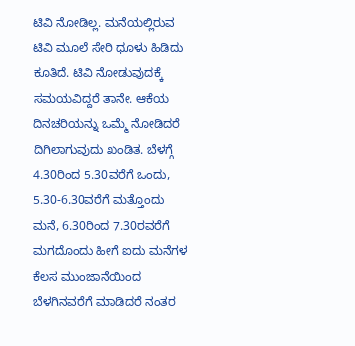ಟಿವಿ ನೋಡಿಲ್ಲ. ಮನೆಯಲ್ಲಿರುವ ಟಿವಿ ಮೂಲೆ ಸೇರಿ ಧೂಳು ಹಿಡಿದು ಕೂತಿದೆ. ಟಿವಿ ನೋಡುವುದಕ್ಕೆ ಸಮಯವಿದ್ದರೆ ತಾನೇ. ಆಕೆಯ ದಿನಚರಿಯನ್ನು ಒಮ್ಮೆ ನೋಡಿದರೆ ದಿಗಿಲಾಗುವುದು ಖಂಡಿತ. ಬೆಳಗ್ಗೆ 4.30ರಿಂದ 5.30ವರೆಗೆ ಒಂದು, 5.30-6.30ವರೆಗೆ ಮತ್ತೊಂದು ಮನೆ, 6.30ರಿಂದ 7.30ರವರೆಗೆ ಮಗದೊಂದು ಹೀಗೆ ಐದು ಮನೆಗಳ ಕೆಲಸ ಮುಂಜಾನೆಯಿಂದ ಬೆಳಗಿನವರೆಗೆ ಮಾಡಿದರೆ ನಂತರ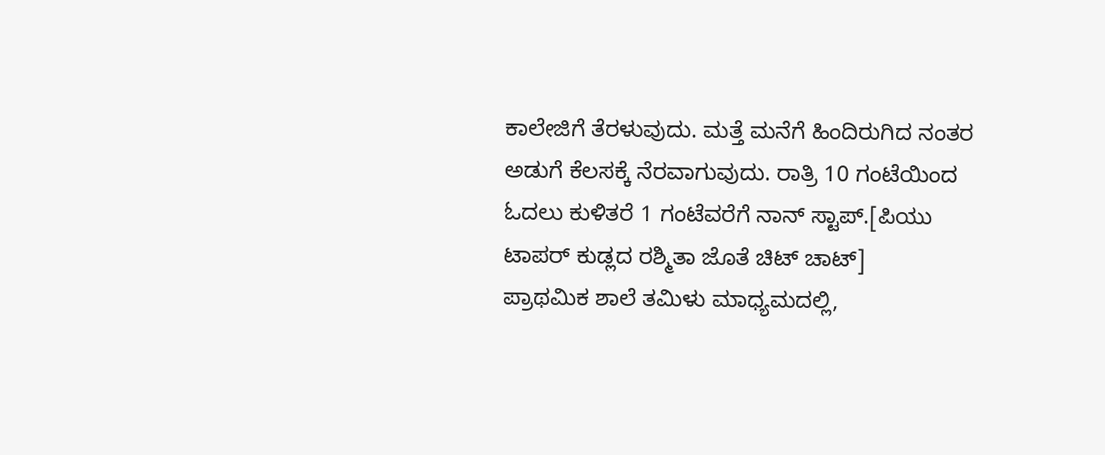ಕಾಲೇಜಿಗೆ ತೆರಳುವುದು. ಮತ್ತೆ ಮನೆಗೆ ಹಿಂದಿರುಗಿದ ನಂತರ ಅಡುಗೆ ಕೆಲಸಕ್ಕೆ ನೆರವಾಗುವುದು. ರಾತ್ರಿ 10 ಗಂಟೆಯಿಂದ ಓದಲು ಕುಳಿತರೆ 1 ಗಂಟೆವರೆಗೆ ನಾನ್ ಸ್ಟಾಪ್.[ಪಿಯು ಟಾಪರ್ ಕುಡ್ಲದ ರಶ್ಮಿತಾ ಜೊತೆ ಚಿಟ್ ಚಾಟ್]
ಪ್ರಾಥಮಿಕ ಶಾಲೆ ತಮಿಳು ಮಾಧ್ಯಮದಲ್ಲಿ,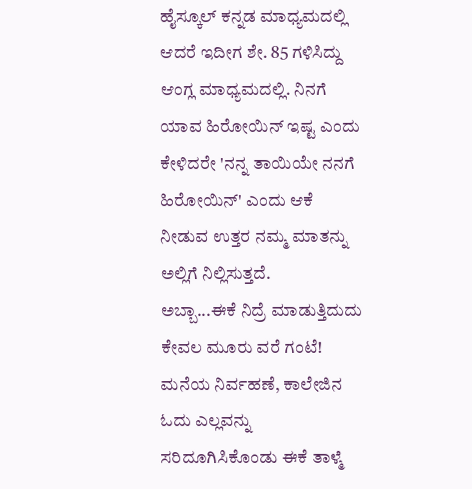ಹೈಸ್ಕೂಲ್ ಕನ್ನಡ ಮಾಧ್ಯಮದಲ್ಲಿ ಆದರೆ ಇದೀಗ ಶೇ. 85 ಗಳಿಸಿದ್ದು ಆಂಗ್ಲ ಮಾಧ್ಯಮದಲ್ಲಿ. ನಿನಗೆ ಯಾವ ಹಿರೋಯಿನ್ ಇಷ್ಟ ಎಂದು ಕೇಳಿದರೇ 'ನನ್ನ ತಾಯಿಯೇ ನನಗೆ ಹಿರೋಯಿನ್' ಎಂದು ಆಕೆ ನೀಡುವ ಉತ್ತರ ನಮ್ಮ ಮಾತನ್ನು ಅಲ್ಲಿಗೆ ನಿಲ್ಲಿಸುತ್ತದೆ.
ಅಬ್ಬಾ...ಈಕೆ ನಿದ್ರೆ ಮಾಡುತ್ತಿದುದು ಕೇವಲ ಮೂರು ವರೆ ಗಂಟೆ! ಮನೆಯ ನಿರ್ವಹಣೆ, ಕಾಲೇಜಿನ ಓದು ಎಲ್ಲವನ್ನು ಸರಿದೂಗಿಸಿಕೊಂಡು ಈಕೆ ತಾಳ್ಮೆ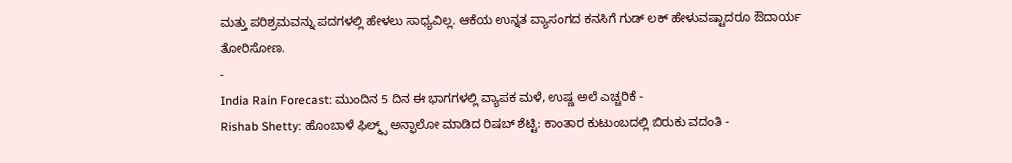ಮತ್ತು ಪರಿಶ್ರಮವನ್ನು ಪದಗಳಲ್ಲಿ ಹೇಳಲು ಸಾಧ್ಯವಿಲ್ಲ. ಆಕೆಯ ಉನ್ನತ ವ್ಯಾಸಂಗದ ಕನಸಿಗೆ ಗುಡ್ ಲಕ್ ಹೇಳುವಷ್ಟಾದರೂ ಔದಾರ್ಯ ತೋರಿಸೋಣ.
-
India Rain Forecast: ಮುಂದಿನ 5 ದಿನ ಈ ಭಾಗಗಳಲ್ಲಿ ವ್ಯಾಪಕ ಮಳೆ, ಉಷ್ಣ ಅಲೆ ಎಚ್ಚರಿಕೆ -
Rishab Shetty: ಹೊಂಬಾಳೆ ಫಿಲ್ಮ್ಸ್ ಅನ್ಫಾಲೋ ಮಾಡಿದ ರಿಷಬ್ ಶೆಟ್ಟಿ: ಕಾಂತಾರ ಕುಟುಂಬದಲ್ಲಿ ಬಿರುಕು ವದಂತಿ -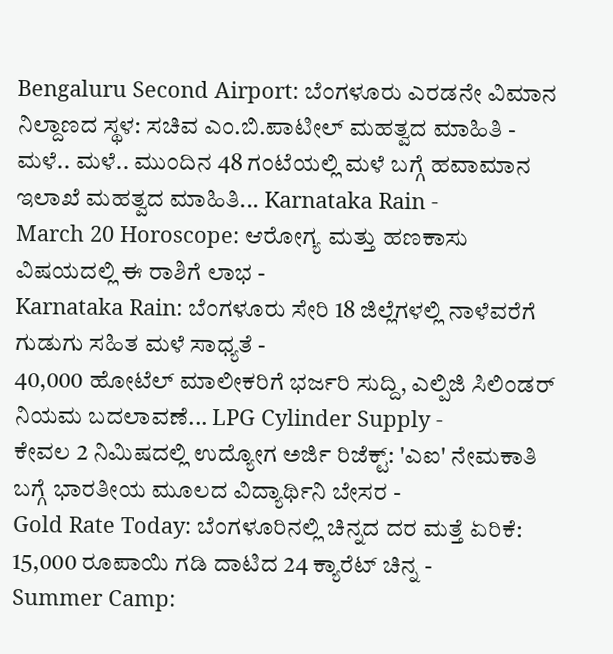Bengaluru Second Airport: ಬೆಂಗಳೂರು ಎರಡನೇ ವಿಮಾನ ನಿಲ್ದಾಣದ ಸ್ಥಳ: ಸಚಿವ ಎಂ.ಬಿ.ಪಾಟೀಲ್ ಮಹತ್ವದ ಮಾಹಿತಿ -
ಮಳೆ.. ಮಳೆ.. ಮುಂದಿನ 48 ಗಂಟೆಯಲ್ಲಿ ಮಳೆ ಬಗ್ಗೆ ಹವಾಮಾನ ಇಲಾಖೆ ಮಹತ್ವದ ಮಾಹಿತಿ... Karnataka Rain -
March 20 Horoscope: ಆರೋಗ್ಯ ಮತ್ತು ಹಣಕಾಸು ವಿಷಯದಲ್ಲಿ ಈ ರಾಶಿಗೆ ಲಾಭ -
Karnataka Rain: ಬೆಂಗಳೂರು ಸೇರಿ 18 ಜಿಲ್ಲೆಗಳಲ್ಲಿ ನಾಳೆವರೆಗೆ ಗುಡುಗು ಸಹಿತ ಮಳೆ ಸಾಧ್ಯತೆ -
40,000 ಹೋಟೆಲ್ ಮಾಲೀಕರಿಗೆ ಭರ್ಜರಿ ಸುದ್ದಿ, ಎಲ್ಪಿಜಿ ಸಿಲಿಂಡರ್ ನಿಯಮ ಬದಲಾವಣೆ... LPG Cylinder Supply -
ಕೇವಲ 2 ನಿಮಿಷದಲ್ಲಿ ಉದ್ಯೋಗ ಅರ್ಜಿ ರಿಜೆಕ್ಟ್: 'ಎಐ' ನೇಮಕಾತಿ ಬಗ್ಗೆ ಭಾರತೀಯ ಮೂಲದ ವಿದ್ಯಾರ್ಥಿನಿ ಬೇಸರ -
Gold Rate Today: ಬೆಂಗಳೂರಿನಲ್ಲಿ ಚಿನ್ನದ ದರ ಮತ್ತೆ ಏರಿಕೆ: 15,000 ರೂಪಾಯಿ ಗಡಿ ದಾಟಿದ 24 ಕ್ಯಾರೆಟ್ ಚಿನ್ನ -
Summer Camp: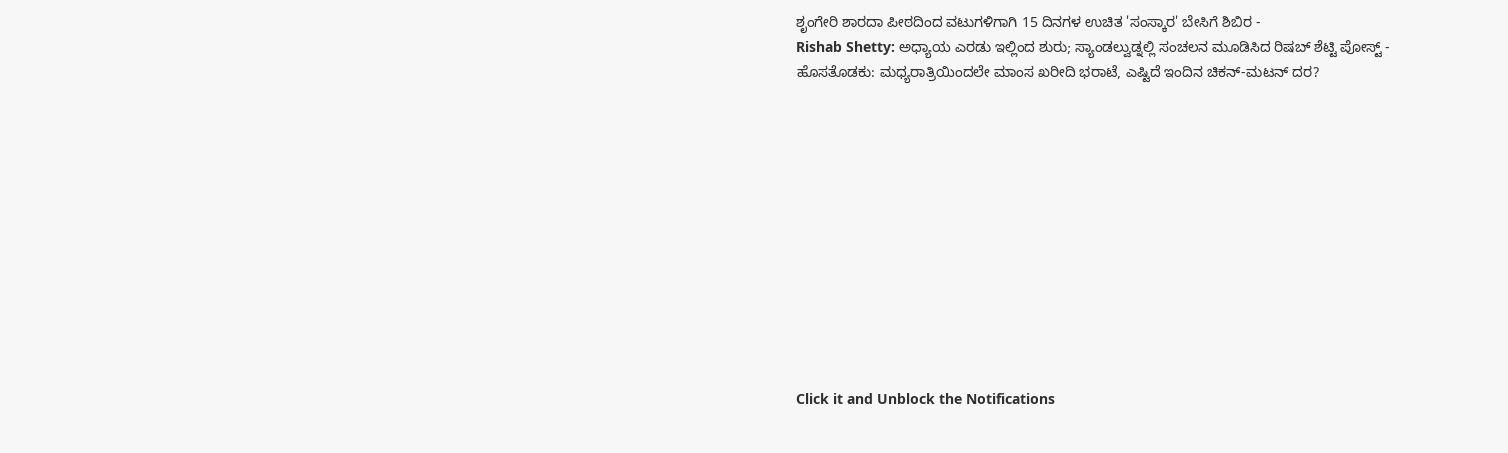ಶೃಂಗೇರಿ ಶಾರದಾ ಪೀಠದಿಂದ ವಟುಗಳಿಗಾಗಿ 15 ದಿನಗಳ ಉಚಿತ 'ಸಂಸ್ಕಾರ' ಬೇಸಿಗೆ ಶಿಬಿರ -
Rishab Shetty: ಅಧ್ಯಾಯ ಎರಡು ಇಲ್ಲಿಂದ ಶುರು; ಸ್ಯಾಂಡಲ್ವುಡ್ನಲ್ಲಿ ಸಂಚಲನ ಮೂಡಿಸಿದ ರಿಷಬ್ ಶೆಟ್ಟಿ ಪೋಸ್ಟ್ -
ಹೊಸತೊಡಕು: ಮಧ್ಯರಾತ್ರಿಯಿಂದಲೇ ಮಾಂಸ ಖರೀದಿ ಭರಾಟೆ, ಎಷ್ಟಿದೆ ಇಂದಿನ ಚಿಕನ್-ಮಟನ್ ದರ?












Click it and Unblock the Notifications